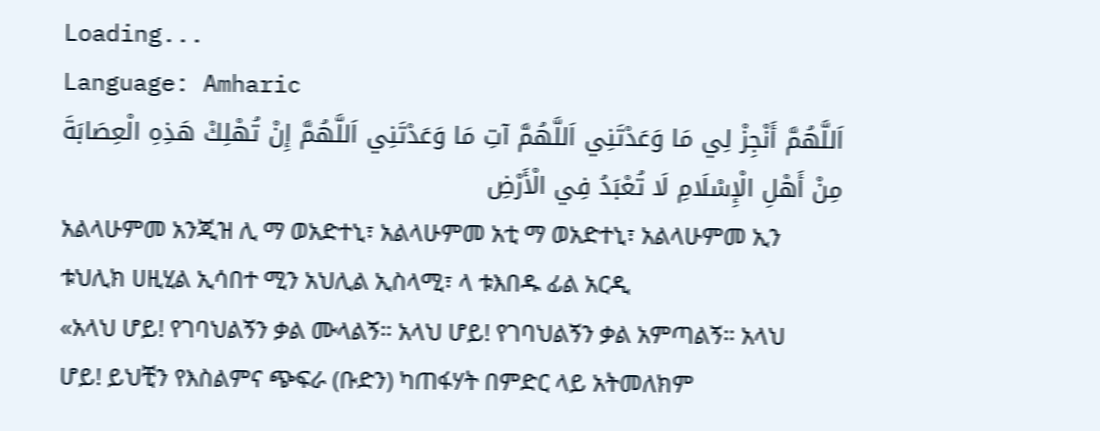Loading...
Language: Amharic
اَللَّهُمَّ أَنْجِزْ لِي مَا وَعَدْتَنِي اَللَّهُمَّ آتِ مَا وَعَدْتَنِي اَللَّهُمَّ إِنْ تُهْلِكْ هَذِهِ الْعِصَابَةَ مِنْ أَهْلِ الْإِسْلَامِ لَا تُعْبَدُ فِي الْأَرْضِ
አልላሁምመ አንጂዝ ሊ ማ ወአድተኒ፣ አልላሁምመ አቲ ማ ወአድተኒ፣ አልላሁምመ ኢን ቱህሊክ ሀዚሂል ኢሳበተ ሚን አህሊል ኢስላሚ፣ ላ ቱእበዱ ፊል አርዲ
«አላህ ሆይ! የገባህልኝን ቃል ሙላልኝ። አላህ ሆይ! የገባህልኝን ቃል አምጣልኝ። አላህ ሆይ! ይህቺን የእስልምና ጭፍራ (ቡድን) ካጠፋሃት በምድር ላይ አትመለክም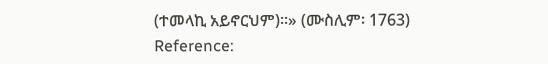(ተመላኪ አይኖርህም)።» (ሙስሊም፡ 1763)
Reference: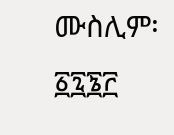ሙስሊም፡ ፩፯፮፫